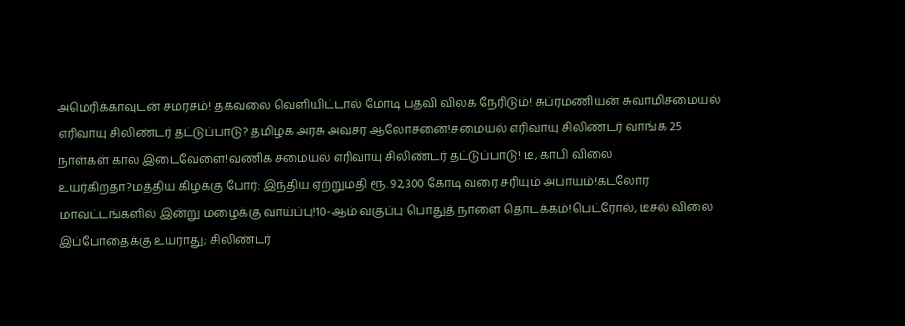அமெரிக்காவுடன் சமரசம்! தகவலை வெளியிட்டால் மோடி பதவி விலக நேரிடும்! சுப்ரமணியன் சுவாமிசமையல் எரிவாயு சிலிண்டர் தட்டுப்பாடு? தமிழக அரசு அவசர ஆலோசனை!சமையல் எரிவாயு சிலிண்டர் வாங்க 25 நாள்கள் கால இடைவேளை!வணிக சமையல் எரிவாயு சிலிண்டர் தட்டுப்பாடு! டீ, காபி விலை உயர்கிறதா?மத்திய கிழக்கு போர்: இந்திய ஏற்றுமதி ரூ. 92,300 கோடி வரை சரியும் அபாயம்!கடலோர மாவட்டங்களில் இன்று மழைக்கு வாய்ப்பு!10-ஆம் வகுப்பு பொதுத் நாளை தொடக்கம்!பெட்ரோல், டீசல் விலை இப்போதைக்கு உயராது; சிலிண்டர்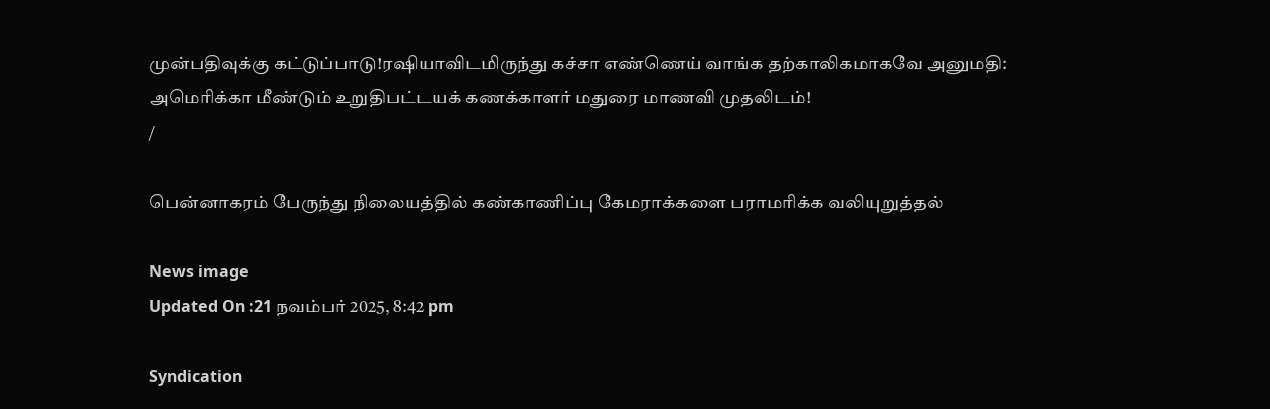முன்பதிவுக்கு கட்டுப்பாடு!ரஷியாவிடமிருந்து கச்சா எண்ணெய் வாங்க தற்காலிகமாகவே அனுமதி: அமெரிக்கா மீண்டும் உறுதிபட்டயக் கணக்காளர் மதுரை மாணவி முதலிடம்!
/

பென்னாகரம் பேருந்து நிலையத்தில் கண்காணிப்பு கேமராக்களை பராமரிக்க வலியுறுத்தல்

News image
Updated On :21 நவம்பர் 2025, 8:42 pm

Syndication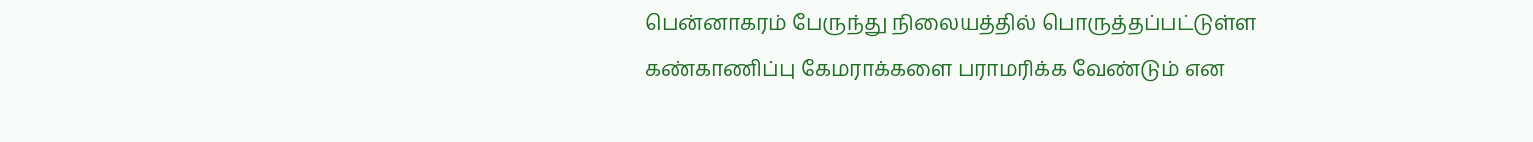பென்னாகரம் பேருந்து நிலையத்தில் பொருத்தப்பட்டுள்ள கண்காணிப்பு கேமராக்களை பராமரிக்க வேண்டும் என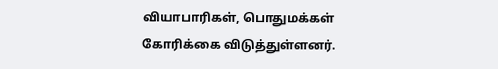வியாபாரிகள், பொதுமக்கள் கோரிக்கை விடுத்துள்ளனர்.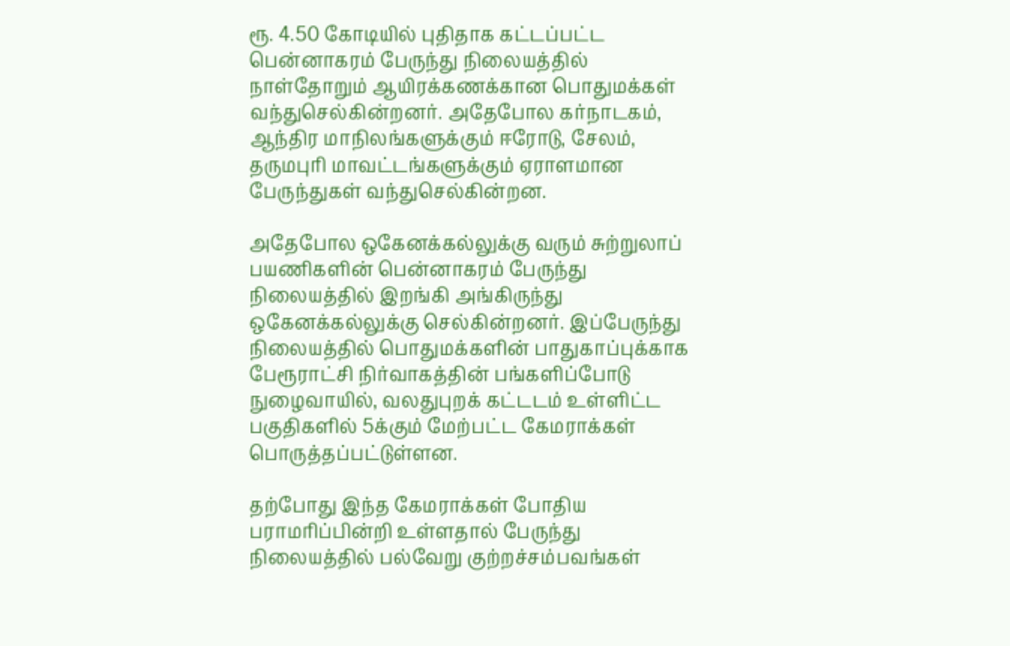ரூ. 4.50 கோடியில் புதிதாக கட்டப்பட்ட பென்னாகரம் பேருந்து நிலையத்தில் நாள்தோறும் ஆயிரக்கணக்கான பொதுமக்கள் வந்துசெல்கின்றனர். அதேபோல கர்நாடகம், ஆந்திர மாநிலங்களுக்கும் ஈரோடு, சேலம், தருமபுரி மாவட்டங்களுக்கும் ஏராளமான பேருந்துகள் வந்துசெல்கின்றன.

அதேபோல ஒகேனக்கல்லுக்கு வரும் சுற்றுலாப் பயணிகளின் பென்னாகரம் பேருந்து நிலையத்தில் இறங்கி அங்கிருந்து ஒகேனக்கல்லுக்கு செல்கின்றனர். இப்பேருந்து நிலையத்தில் பொதுமக்களின் பாதுகாப்புக்காக பேரூராட்சி நிர்வாகத்தின் பங்களிப்போடு நுழைவாயில், வலதுபுறக் கட்டடம் உள்ளிட்ட பகுதிகளில் 5க்கும் மேற்பட்ட கேமராக்கள் பொருத்தப்பட்டுள்ளன.

தற்போது இந்த கேமராக்கள் போதிய பராமரிப்பின்றி உள்ளதால் பேருந்து நிலையத்தில் பல்வேறு குற்றச்சம்பவங்கள்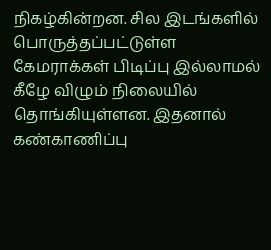நிகழ்கின்றன. சில இடங்களில் பொருத்தப்பட்டுள்ள கேமராக்கள் பிடிப்பு இல்லாமல் கீழே விழும் நிலையில் தொங்கியுள்ளன. இதனால் கண்காணிப்பு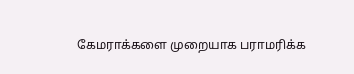கேமராக்களை முறையாக பராமரிக்க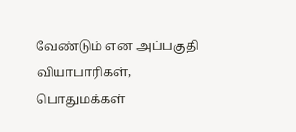வேண்டும் என அப்பகுதி வியாபாரிகள், பொதுமக்கள்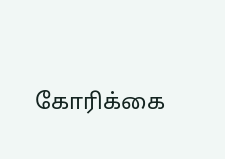கோரிக்கை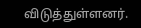விடுத்துள்ளனர்.